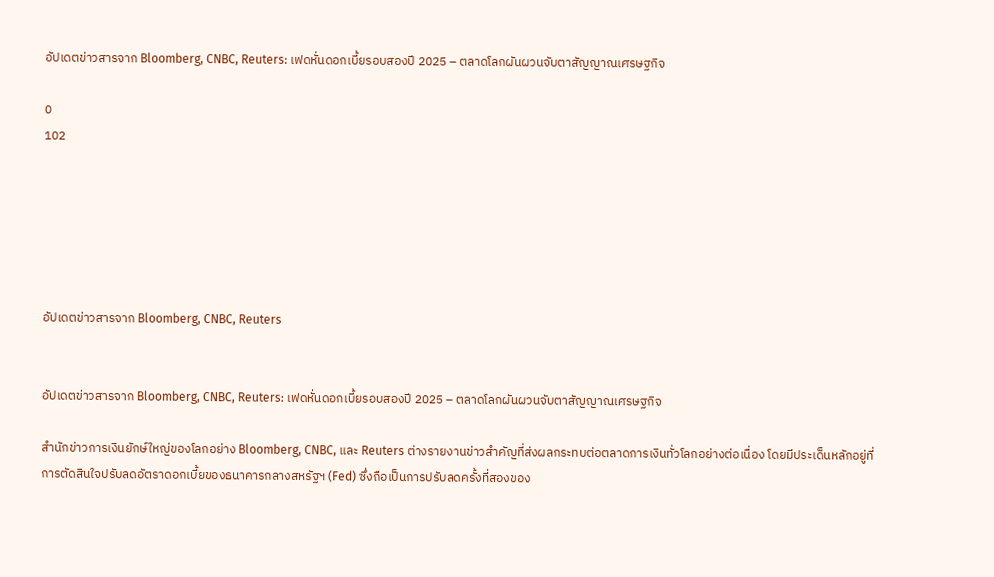อัปเดตข่าวสารจาก Bloomberg, CNBC, Reuters: เฟดหั่นดอกเบี้ยรอบสองปี 2025 – ตลาดโลกผันผวนจับตาสัญญาณเศรษฐกิจ

0
102






อัปเดตข่าวสารจาก Bloomberg, CNBC, Reuters


อัปเดตข่าวสารจาก Bloomberg, CNBC, Reuters: เฟดหั่นดอกเบี้ยรอบสองปี 2025 – ตลาดโลกผันผวนจับตาสัญญาณเศรษฐกิจ

สำนักข่าวการเงินยักษ์ใหญ่ของโลกอย่าง Bloomberg, CNBC, และ Reuters ต่างรายงานข่าวสำคัญที่ส่งผลกระทบต่อตลาดการเงินทั่วโลกอย่างต่อเนื่อง โดยมีประเด็นหลักอยู่ที่การตัดสินใจปรับลดอัตราดอกเบี้ยของธนาคารกลางสหรัฐฯ (Fed) ซึ่งถือเป็นการปรับลดครั้งที่สองของ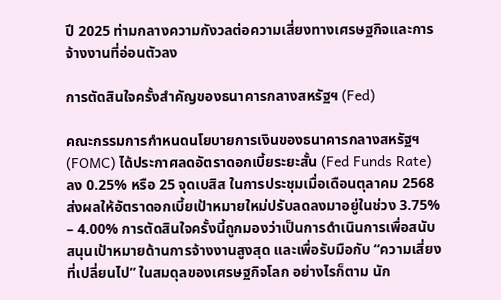ปี 2025 ท่ามกลางความกังวลต่อความเสี่ยงทางเศรษฐกิจและการจ้างงานที่อ่อนตัวลง

การตัดสินใจครั้งสำคัญของธนาคารกลางสหรัฐฯ (Fed)

คณะกรรมการกำหนดนโยบายการเงินของธนาคารกลางสหรัฐฯ (FOMC) ได้ประกาศลดอัตราดอกเบี้ยระยะสั้น (Fed Funds Rate) ลง 0.25% หรือ 25 จุดเบสิส ในการประชุมเมื่อเดือนตุลาคม 2568 ส่งผลให้อัตราดอกเบี้ยเป้าหมายใหม่ปรับลดลงมาอยู่ในช่วง 3.75% – 4.00% การตัดสินใจครั้งนี้ถูกมองว่าเป็นการดำเนินการเพื่อสนับสนุนเป้าหมายด้านการจ้างงานสูงสุด และเพื่อรับมือกับ “ความเสี่ยงที่เปลี่ยนไป” ในสมดุลของเศรษฐกิจโลก อย่างไรก็ตาม นัก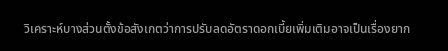วิเคราะห์บางส่วนตั้งข้อสังเกตว่าการปรับลดอัตราดอกเบี้ยเพิ่มเติมอาจเป็นเรื่องยาก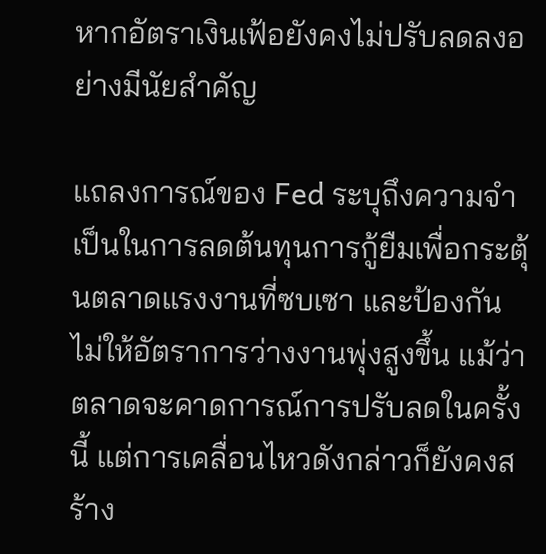หากอัตราเงินเฟ้อยังคงไม่ปรับลดลงอย่างมีนัยสำคัญ

แถลงการณ์ของ Fed ระบุถึงความจำเป็นในการลดต้นทุนการกู้ยืมเพื่อกระตุ้นตลาดแรงงานที่ซบเซา และป้องกันไม่ให้อัตราการว่างงานพุ่งสูงขึ้น แม้ว่าตลาดจะคาดการณ์การปรับลดในครั้งนี้ แต่การเคลื่อนไหวดังกล่าวก็ยังคงสร้าง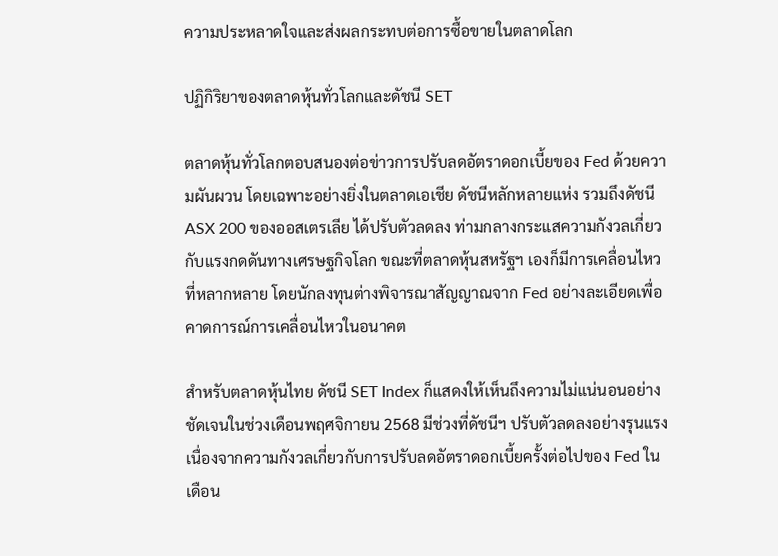ความประหลาดใจและส่งผลกระทบต่อการซื้อขายในตลาดโลก

ปฏิกิริยาของตลาดหุ้นทั่วโลกและดัชนี SET

ตลาดหุ้นทั่วโลกตอบสนองต่อข่าวการปรับลดอัตราดอกเบี้ยของ Fed ด้วยความผันผวน โดยเฉพาะอย่างยิ่งในตลาดเอเชีย ดัชนีหลักหลายแห่ง รวมถึงดัชนี ASX 200 ของออสเตรเลีย ได้ปรับตัวลดลง ท่ามกลางกระแสความกังวลเกี่ยวกับแรงกดดันทางเศรษฐกิจโลก ขณะที่ตลาดหุ้นสหรัฐฯ เองก็มีการเคลื่อนไหวที่หลากหลาย โดยนักลงทุนต่างพิจารณาสัญญาณจาก Fed อย่างละเอียดเพื่อคาดการณ์การเคลื่อนไหวในอนาคต

สำหรับตลาดหุ้นไทย ดัชนี SET Index ก็แสดงให้เห็นถึงความไม่แน่นอนอย่างชัดเจนในช่วงเดือนพฤศจิกายน 2568 มีช่วงที่ดัชนีฯ ปรับตัวลดลงอย่างรุนแรงเนื่องจากความกังวลเกี่ยวกับการปรับลดอัตราดอกเบี้ยครั้งต่อไปของ Fed ในเดือน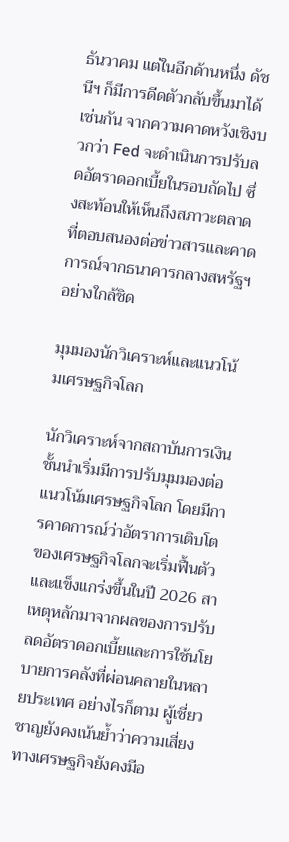ธันวาคม แต่ในอีกด้านหนึ่ง ดัชนีฯ ก็มีการดีดตัวกลับขึ้นมาได้เช่นกัน จากความคาดหวังเชิงบวกว่า Fed จะดำเนินการปรับลดอัตราดอกเบี้ยในรอบถัดไป ซึ่งสะท้อนให้เห็นถึงสภาวะตลาดที่ตอบสนองต่อข่าวสารและคาดการณ์จากธนาคารกลางสหรัฐฯ อย่างใกล้ชิด

มุมมองนักวิเคราะห์และแนวโน้มเศรษฐกิจโลก

นักวิเคราะห์จากสถาบันการเงินชั้นนำเริ่มมีการปรับมุมมองต่อแนวโน้มเศรษฐกิจโลก โดยมีการคาดการณ์ว่าอัตราการเติบโตของเศรษฐกิจโลกจะเริ่มฟื้นตัวและแข็งแกร่งขึ้นในปี 2026 สาเหตุหลักมาจากผลของการปรับลดอัตราดอกเบี้ยและการใช้นโยบายการคลังที่ผ่อนคลายในหลายประเทศ อย่างไรก็ตาม ผู้เชี่ยวชาญยังคงเน้นย้ำว่าความเสี่ยงทางเศรษฐกิจยังคงมีอ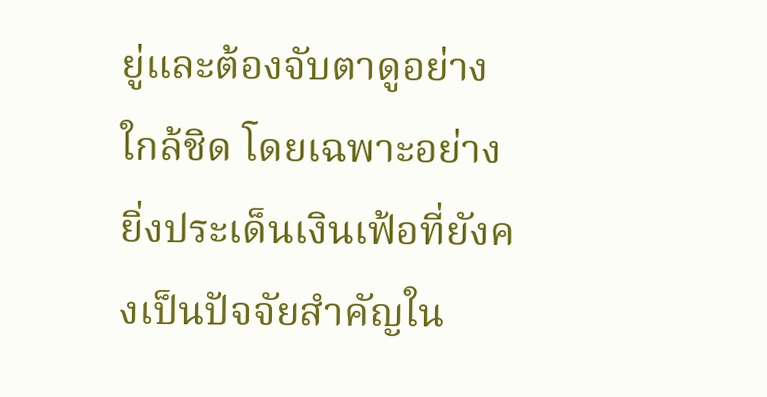ยู่และต้องจับตาดูอย่างใกล้ชิด โดยเฉพาะอย่างยิ่งประเด็นเงินเฟ้อที่ยังคงเป็นปัจจัยสำคัญใน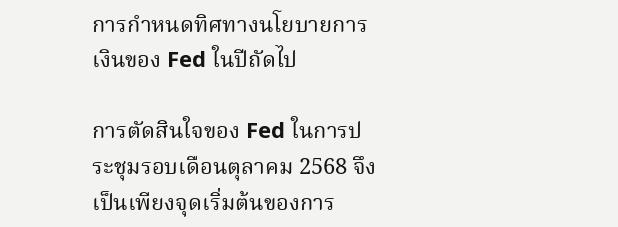การกำหนดทิศทางนโยบายการเงินของ Fed ในปีถัดไป

การตัดสินใจของ Fed ในการประชุมรอบเดือนตุลาคม 2568 จึงเป็นเพียงจุดเริ่มต้นของการ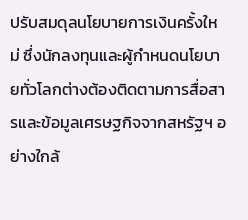ปรับสมดุลนโยบายการเงินครั้งใหม่ ซึ่งนักลงทุนและผู้กำหนดนโยบายทั่วโลกต่างต้องติดตามการสื่อสารและข้อมูลเศรษฐกิจจากสหรัฐฯ อย่างใกล้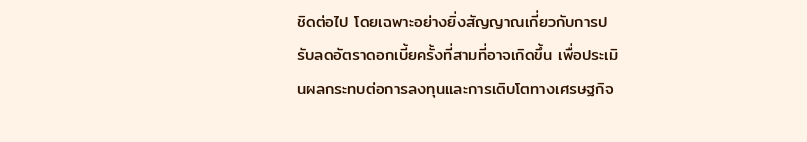ชิดต่อไป โดยเฉพาะอย่างยิ่งสัญญาณเกี่ยวกับการปรับลดอัตราดอกเบี้ยครั้งที่สามที่อาจเกิดขึ้น เพื่อประเมินผลกระทบต่อการลงทุนและการเติบโตทางเศรษฐกิจ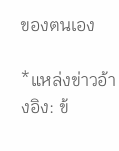ของตนเอง

*แหล่งข่าวอ้างอิง: ข้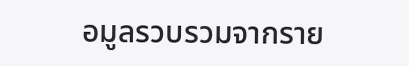อมูลรวบรวมจากราย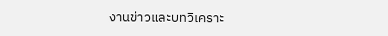งานข่าวและบทวิเคราะ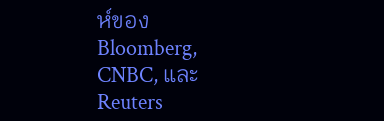ห์ของ Bloomberg, CNBC, และ Reuters